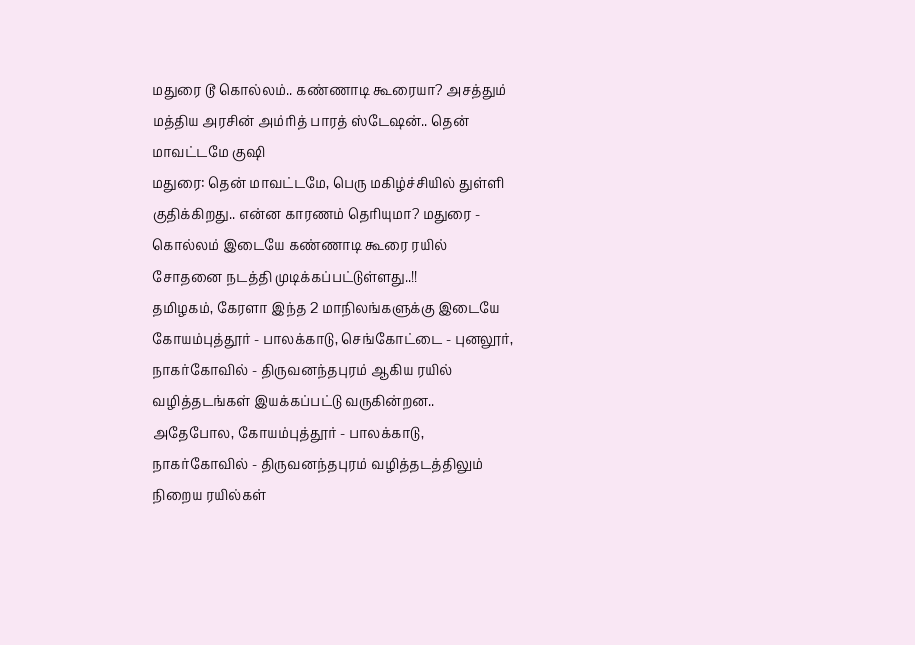மதுரை டூ கொல்லம்.. கண்ணாடி கூரையா? அசத்தும் மத்திய அரசின் அம்ரித் பாரத் ஸ்டேஷன்.. தென் மாவட்டமே குஷி
மதுரை: தென் மாவட்டமே, பெரு மகிழ்ச்சியில் துள்ளி குதிக்கிறது.. என்ன காரணம் தெரியுமா? மதுரை - கொல்லம் இடையே கண்ணாடி கூரை ரயில் சோதனை நடத்தி முடிக்கப்பட்டுள்ளது..!!
தமிழகம், கேரளா இந்த 2 மாநிலங்களுக்கு இடையே கோயம்புத்தூர் - பாலக்காடு, செங்கோட்டை - புனலூர், நாகர்கோவில் - திருவனந்தபுரம் ஆகிய ரயில் வழித்தடங்கள் இயக்கப்பட்டு வருகின்றன.. அதேபோல, கோயம்புத்தூர் - பாலக்காடு, நாகர்கோவில் - திருவனந்தபுரம் வழித்தடத்திலும் நிறைய ரயில்கள்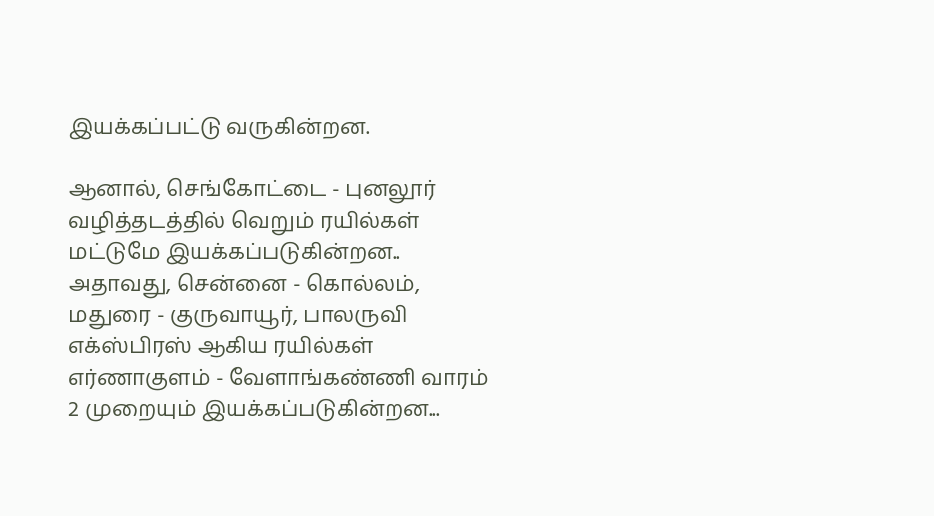இயக்கப்பட்டு வருகின்றன.

ஆனால், செங்கோட்டை - புனலூர் வழித்தடத்தில் வெறும் ரயில்கள் மட்டுமே இயக்கப்படுகின்றன.. அதாவது, சென்னை - கொல்லம், மதுரை - குருவாயூர், பாலருவி எக்ஸ்பிரஸ் ஆகிய ரயில்கள் எர்ணாகுளம் - வேளாங்கண்ணி வாரம் 2 முறையும் இயக்கப்படுகின்றன...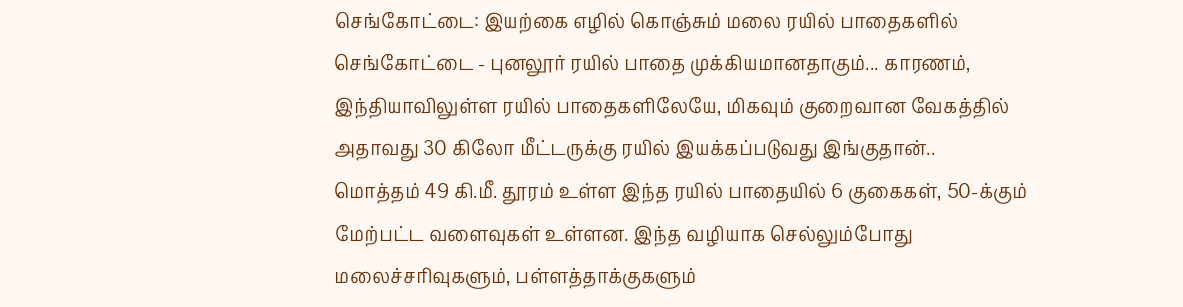செங்கோட்டை: இயற்கை எழில் கொஞ்சும் மலை ரயில் பாதைகளில் செங்கோட்டை - புனலூர் ரயில் பாதை முக்கியமானதாகும்... காரணம், இந்தியாவிலுள்ள ரயில் பாதைகளிலேயே, மிகவும் குறைவான வேகத்தில் அதாவது 30 கிலோ மீட்டருக்கு ரயில் இயக்கப்படுவது இங்குதான்..
மொத்தம் 49 கி.மீ. தூரம் உள்ள இந்த ரயில் பாதையில் 6 குகைகள், 50-க்கும் மேற்பட்ட வளைவுகள் உள்ளன. இந்த வழியாக செல்லும்போது மலைச்சரிவுகளும், பள்ளத்தாக்குகளும்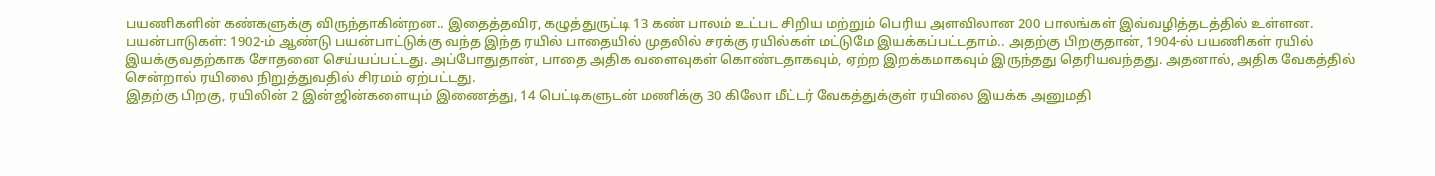பயணிகளின் கண்களுக்கு விருந்தாகின்றன.. இதைத்தவிர, கழுத்துருட்டி 13 கண் பாலம் உட்பட சிறிய மற்றும் பெரிய அளவிலான 200 பாலங்கள் இவ்வழித்தடத்தில் உள்ளன.
பயன்பாடுகள்: 1902-ம் ஆண்டு பயன்பாட்டுக்கு வந்த இந்த ரயில் பாதையில் முதலில் சரக்கு ரயில்கள் மட்டுமே இயக்கப்பட்டதாம்.. அதற்கு பிறகுதான், 1904-ல் பயணிகள் ரயில் இயக்குவதற்காக சோதனை செய்யப்பட்டது. அப்போதுதான், பாதை அதிக வளைவுகள் கொண்டதாகவும், ஏற்ற இறக்கமாகவும் இருந்தது தெரியவந்தது. அதனால், அதிக வேகத்தில் சென்றால் ரயிலை நிறுத்துவதில் சிரமம் ஏற்பட்டது.
இதற்கு பிறகு, ரயிலின் 2 இன்ஜின்களையும் இணைத்து, 14 பெட்டிகளுடன் மணிக்கு 30 கிலோ மீட்டர் வேகத்துக்குள் ரயிலை இயக்க அனுமதி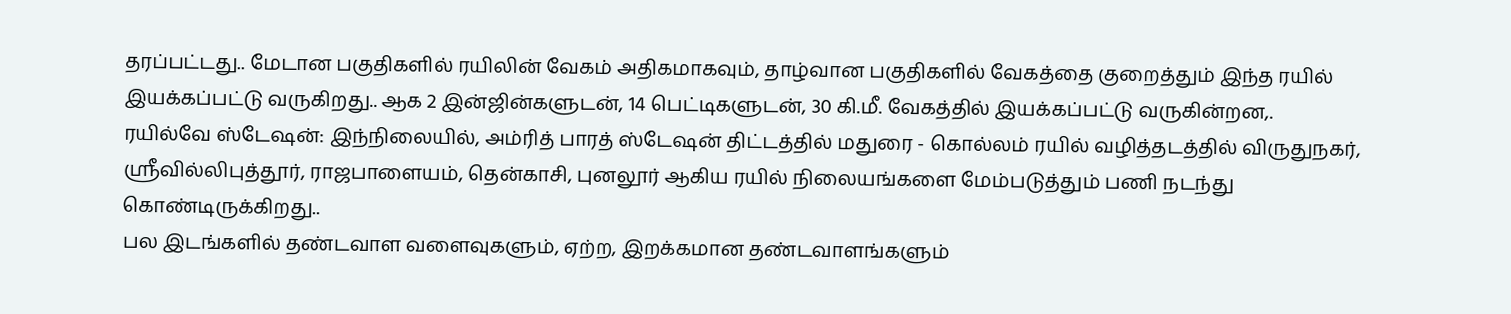தரப்பட்டது.. மேடான பகுதிகளில் ரயிலின் வேகம் அதிகமாகவும், தாழ்வான பகுதிகளில் வேகத்தை குறைத்தும் இந்த ரயில் இயக்கப்பட்டு வருகிறது.. ஆக 2 இன்ஜின்களுடன், 14 பெட்டிகளுடன், 30 கி.மீ. வேகத்தில் இயக்கப்பட்டு வருகின்றன,.
ரயில்வே ஸ்டேஷன்: இந்நிலையில், அம்ரித் பாரத் ஸ்டேஷன் திட்டத்தில் மதுரை - கொல்லம் ரயில் வழித்தடத்தில் விருதுநகர், ஸ்ரீவில்லிபுத்தூர், ராஜபாளையம், தென்காசி, புனலூர் ஆகிய ரயில் நிலையங்களை மேம்படுத்தும் பணி நடந்து கொண்டிருக்கிறது..
பல இடங்களில் தண்டவாள வளைவுகளும், ஏற்ற, இறக்கமான தண்டவாளங்களும்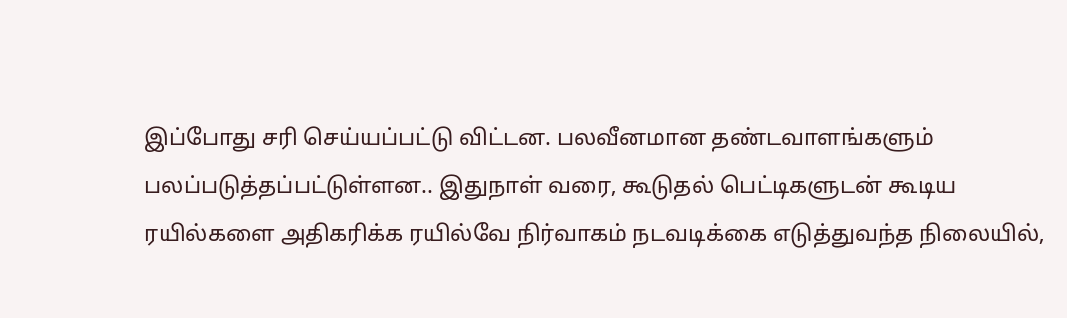இப்போது சரி செய்யப்பட்டு விட்டன. பலவீனமான தண்டவாளங்களும் பலப்படுத்தப்பட்டுள்ளன.. இதுநாள் வரை, கூடுதல் பெட்டிகளுடன் கூடிய ரயில்களை அதிகரிக்க ரயில்வே நிர்வாகம் நடவடிக்கை எடுத்துவந்த நிலையில்,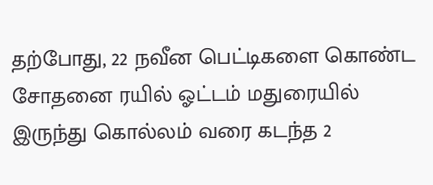தற்போது, 22 நவீன பெட்டிகளை கொண்ட சோதனை ரயில் ஓட்டம் மதுரையில் இருந்து கொல்லம் வரை கடந்த 2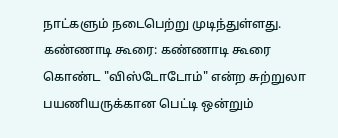நாட்களும் நடைபெற்று முடிந்துள்ளது.
கண்ணாடி கூரை: கண்ணாடி கூரை கொண்ட "விஸ்டோடோம்" என்ற சுற்றுலா பயணியருக்கான பெட்டி ஒன்றும்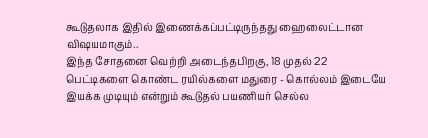கூடுதலாக இதில் இணைக்கப்பட்டிருந்தது ஹைலைட்டான விஷயமாகும்..
இந்த சோதனை வெற்றி அடைந்தபிறகு, 18 முதல் 22 பெட்டிகளை கொண்ட ரயில்களை மதுரை - கொல்லம் இடையே இயக்க முடியும் என்றும் கூடுதல் பயணியர் செல்ல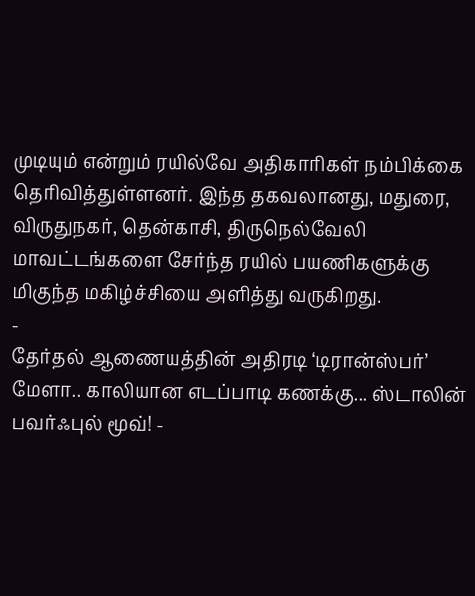முடியும் என்றும் ரயில்வே அதிகாரிகள் நம்பிக்கை தெரிவித்துள்ளனர். இந்த தகவலானது, மதுரை, விருதுநகர், தென்காசி, திருநெல்வேலி மாவட்டங்களை சேர்ந்த ரயில் பயணிகளுக்கு மிகுந்த மகிழ்ச்சியை அளித்து வருகிறது.
-
தேர்தல் ஆணையத்தின் அதிரடி ‘டிரான்ஸ்பர்’ மேளா.. காலியான எடப்பாடி கணக்கு... ஸ்டாலின் பவர்ஃபுல் மூவ்! -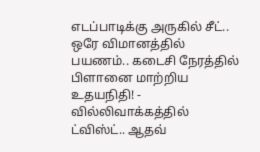எடப்பாடிக்கு அருகில் சீட்.. ஒரே விமானத்தில் பயணம்.. கடைசி நேரத்தில் பிளானை மாற்றிய உதயநிதி! -
வில்லிவாக்கத்தில் ட்விஸ்ட்.. ஆதவ்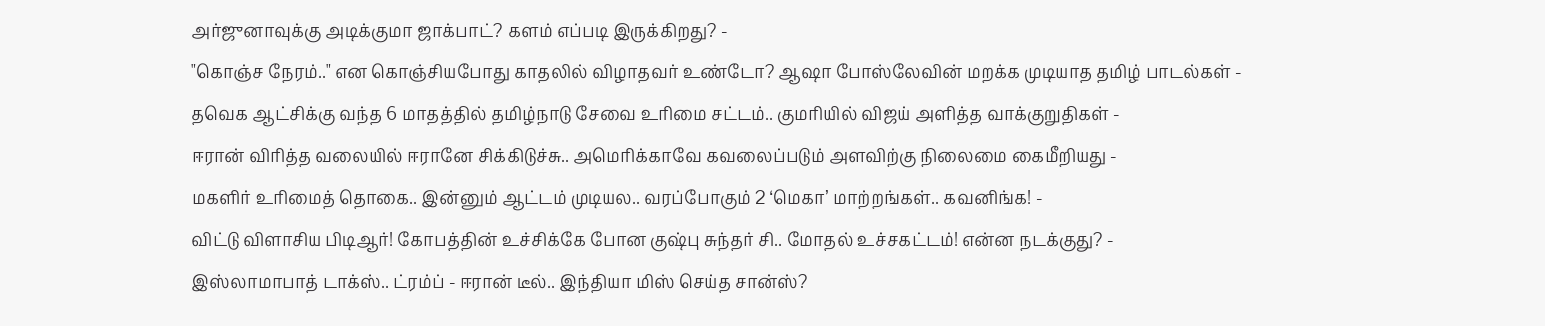அர்ஜுனாவுக்கு அடிக்குமா ஜாக்பாட்? களம் எப்படி இருக்கிறது? -
"கொஞ்ச நேரம்.." என கொஞ்சியபோது காதலில் விழாதவர் உண்டோ? ஆஷா போஸ்லேவின் மறக்க முடியாத தமிழ் பாடல்கள் -
தவெக ஆட்சிக்கு வந்த 6 மாதத்தில் தமிழ்நாடு சேவை உரிமை சட்டம்.. குமரியில் விஜய் அளித்த வாக்குறுதிகள் -
ஈரான் விரித்த வலையில் ஈரானே சிக்கிடுச்சு.. அமெரிக்காவே கவலைப்படும் அளவிற்கு நிலைமை கைமீறியது -
மகளிர் உரிமைத் தொகை.. இன்னும் ஆட்டம் முடியல.. வரப்போகும் 2 ‘மெகா’ மாற்றங்கள்.. கவனிங்க! -
விட்டு விளாசிய பிடிஆர்! கோபத்தின் உச்சிக்கே போன குஷ்பு சுந்தர் சி.. மோதல் உச்சகட்டம்! என்ன நடக்குது? -
இஸ்லாமாபாத் டாக்ஸ்.. ட்ரம்ப் - ஈரான் டீல்.. இந்தியா மிஸ் செய்த சான்ஸ்?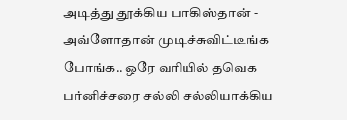அடித்து தூக்கிய பாகிஸ்தான் -
அவ்ளோதான் முடிச்சுவிட்டீங்க போங்க.. ஒரே வரியில் தவெக பர்னிச்சரை சல்லி சல்லியாக்கிய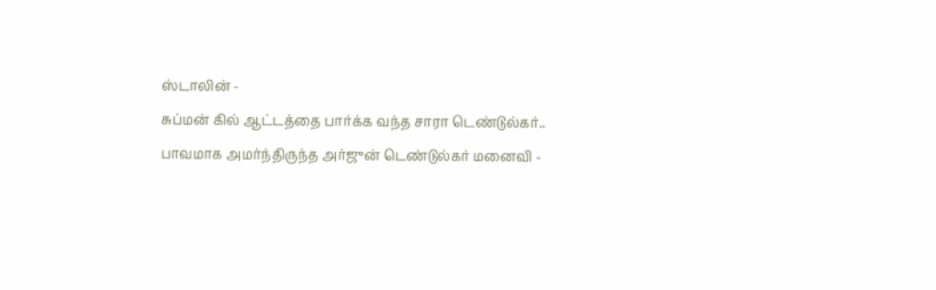ஸ்டாலின் -
சுப்மன் கில் ஆட்டத்தை பார்க்க வந்த சாரா டெண்டுல்கர்.. பாவமாக அமர்ந்திருந்த அர்ஜுன் டெண்டுல்கர் மனைவி -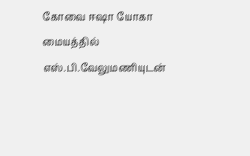கோவை ஈஷா யோகா மையத்தில் எஸ்.பி.வேலுமணியுடன்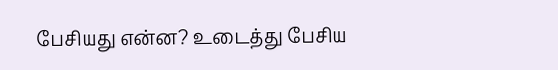பேசியது என்ன? உடைத்து பேசிய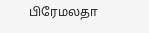பிரேமலதா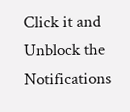Click it and Unblock the Notifications